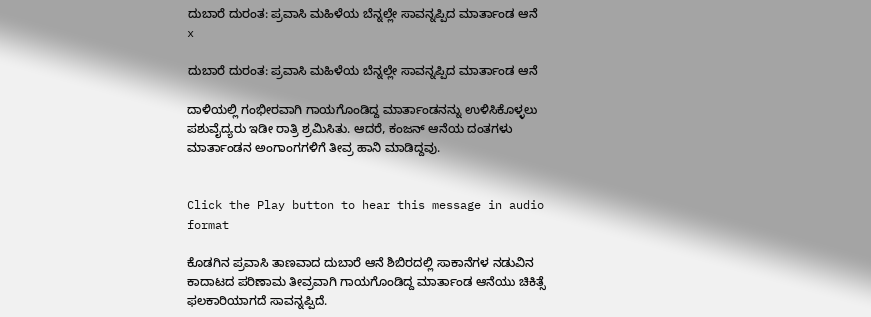ದುಬಾರೆ ದುರಂತ: ಪ್ರವಾಸಿ ಮಹಿಳೆಯ ಬೆನ್ನಲ್ಲೇ ಸಾವನ್ನಪ್ಪಿದ ಮಾರ್ತಾಂಡ ಆನೆ
x

ದುಬಾರೆ ದುರಂತ: ಪ್ರವಾಸಿ ಮಹಿಳೆಯ ಬೆನ್ನಲ್ಲೇ ಸಾವನ್ನಪ್ಪಿದ ಮಾರ್ತಾಂಡ ಆನೆ

ದಾಳಿಯಲ್ಲಿ ಗಂಭೀರವಾಗಿ ಗಾಯಗೊಂಡಿದ್ದ ಮಾರ್ತಾಂಡನನ್ನು ಉಳಿಸಿಕೊಳ್ಳಲು ಪಶುವೈದ್ಯರು ಇಡೀ ರಾತ್ರಿ ಶ್ರಮಿಸಿತು. ಆದರೆ, ಕಂಜನ್ ಆನೆಯ ದಂತಗಳು ಮಾರ್ತಾಂಡನ ಅಂಗಾಂಗಗಳಿಗೆ ತೀವ್ರ ಹಾನಿ ಮಾಡಿದ್ದವು.


Click the Play button to hear this message in audio format

ಕೊಡಗಿನ ಪ್ರವಾಸಿ ತಾಣವಾದ ದುಬಾರೆ ಆನೆ ಶಿಬಿರದಲ್ಲಿ ಸಾಕಾನೆಗಳ ನಡುವಿನ ಕಾದಾಟದ ಪರಿಣಾಮ ತೀವ್ರವಾಗಿ ಗಾಯಗೊಂಡಿದ್ದ ಮಾರ್ತಾಂಡ ಆನೆಯು ಚಿಕಿತ್ಸೆ ಫಲಕಾರಿಯಾಗದೆ ಸಾವನ್ನಪ್ಪಿದೆ.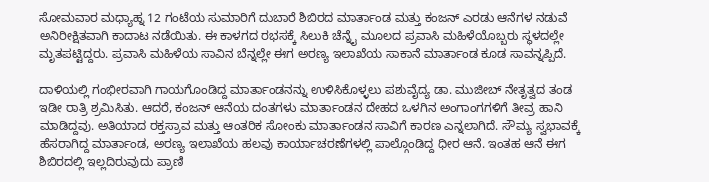ಸೋಮವಾರ ಮಧ್ಯಾಹ್ನ 12 ಗಂಟೆಯ ಸುಮಾರಿಗೆ ದುಬಾರೆ ಶಿಬಿರದ ಮಾರ್ತಾಂಡ ಮತ್ತು ಕಂಜನ್ ಎರಡು ಆನೆಗಳ ನಡುವೆ ಅನಿರೀಕ್ಷಿತವಾಗಿ ಕಾದಾಟ ನಡೆಯಿತು. ಈ ಕಾಳಗದ ರಭಸಕ್ಕೆ ಸಿಲುಕಿ ಚೆನ್ನೈ ಮೂಲದ ಪ್ರವಾಸಿ ಮಹಿಳೆಯೊಬ್ಬರು ಸ್ಥಳದಲ್ಲೇ ಮೃತಪಟ್ಟಿದ್ದರು. ಪ್ರವಾಸಿ ಮಹಿಳೆಯ ಸಾವಿನ ಬೆನ್ನಲ್ಲೇ ಈಗ ಅರಣ್ಯ ಇಲಾಖೆಯ ಸಾಕಾನೆ ಮಾರ್ತಾಂಡ ಕೂಡ ಸಾವನ್ನಪ್ಪಿದೆ.

ದಾಳಿಯಲ್ಲಿ ಗಂಭೀರವಾಗಿ ಗಾಯಗೊಂಡಿದ್ದ ಮಾರ್ತಾಂಡನನ್ನು ಉಳಿಸಿಕೊಳ್ಳಲು ಪಶುವೈದ್ಯ ಡಾ. ಮುಜೀಬ್ ನೇತೃತ್ವದ ತಂಡ ಇಡೀ ರಾತ್ರಿ ಶ್ರಮಿಸಿತು. ಆದರೆ, ಕಂಜನ್ ಆನೆಯ ದಂತಗಳು ಮಾರ್ತಾಂಡನ ದೇಹದ ಒಳಗಿನ ಅಂಗಾಂಗಗಳಿಗೆ ತೀವ್ರ ಹಾನಿ ಮಾಡಿದ್ದವು. ಅತಿಯಾದ ರಕ್ತಸ್ರಾವ ಮತ್ತು ಆಂತರಿಕ ಸೋಂಕು ಮಾರ್ತಾಂಡನ ಸಾವಿಗೆ ಕಾರಣ ಎನ್ನಲಾಗಿದೆ. ಸೌಮ್ಯ ಸ್ವಭಾವಕ್ಕೆ ಹೆಸರಾಗಿದ್ದ ಮಾರ್ತಾಂಡ, ಅರಣ್ಯ ಇಲಾಖೆಯ ಹಲವು ಕಾರ್ಯಾಚರಣೆಗಳಲ್ಲಿ ಪಾಲ್ಗೊಂಡಿದ್ದ ಧೀರ ಆನೆ. ಇಂತಹ ಆನೆ ಈಗ ಶಿಬಿರದಲ್ಲಿ ಇಲ್ಲದಿರುವುದು ಪ್ರಾಣಿ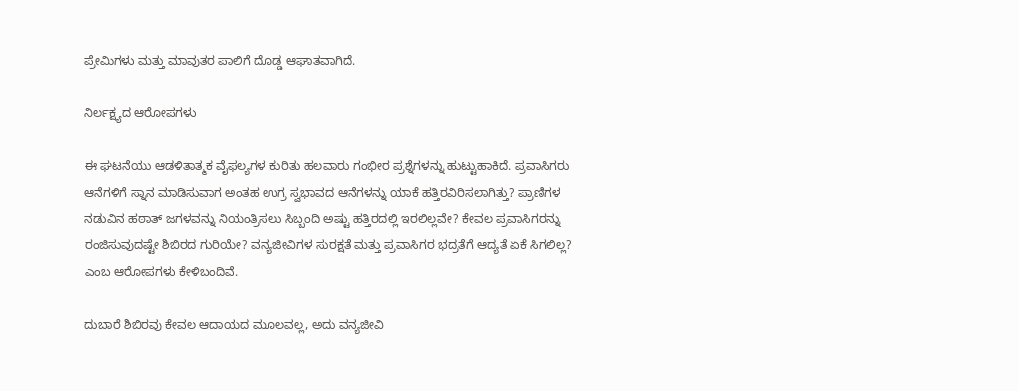ಪ್ರೇಮಿಗಳು ಮತ್ತು ಮಾವುತರ ಪಾಲಿಗೆ ದೊಡ್ಡ ಆಘಾತವಾಗಿದೆ.

ನಿರ್ಲಕ್ಷ್ಯದ ಆರೋಪಗಳು

ಈ ಘಟನೆಯು ಆಡಳಿತಾತ್ಮಕ ವೈಫಲ್ಯಗಳ ಕುರಿತು ಹಲವಾರು ಗಂಭೀರ ಪ್ರಶ್ನೆಗಳನ್ನು ಹುಟ್ಟುಹಾಕಿದೆ. ಪ್ರವಾಸಿಗರು ಆನೆಗಳಿಗೆ ಸ್ನಾನ ಮಾಡಿಸುವಾಗ ಅಂತಹ ಉಗ್ರ ಸ್ವಭಾವದ ಆನೆಗಳನ್ನು ಯಾಕೆ ಹತ್ತಿರವಿರಿಸಲಾಗಿತ್ತು? ಪ್ರಾಣಿಗಳ ನಡುವಿನ ಹಠಾತ್ ಜಗಳವನ್ನು ನಿಯಂತ್ರಿಸಲು ಸಿಬ್ಬಂದಿ ಅಷ್ಟು ಹತ್ತಿರದಲ್ಲಿ ಇರಲಿಲ್ಲವೇ? ಕೇವಲ ಪ್ರವಾಸಿಗರನ್ನು ರಂಜಿಸುವುದಷ್ಟೇ ಶಿಬಿರದ ಗುರಿಯೇ? ವನ್ಯಜೀವಿಗಳ ಸುರಕ್ಷತೆ ಮತ್ತು ಪ್ರವಾಸಿಗರ ಭದ್ರತೆಗೆ ಆದ್ಯತೆ ಏಕೆ ಸಿಗಲಿಲ್ಲ? ಎಂಬ ಆರೋಪಗಳು ಕೇಳಿಬಂದಿವೆ.

ದುಬಾರೆ ಶಿಬಿರವು ಕೇವಲ ಆದಾಯದ ಮೂಲವಲ್ಲ, ಅದು ವನ್ಯಜೀವಿ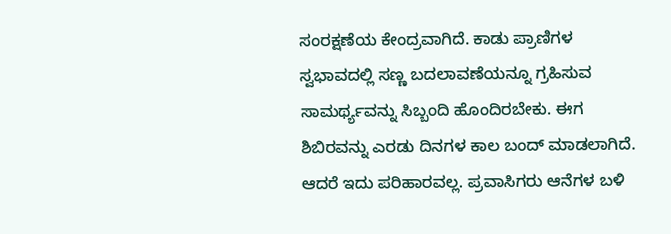ಸಂರಕ್ಷಣೆಯ ಕೇಂದ್ರವಾಗಿದೆ. ಕಾಡು ಪ್ರಾಣಿಗಳ ಸ್ವಭಾವದಲ್ಲಿ ಸಣ್ಣ ಬದಲಾವಣೆಯನ್ನೂ ಗ್ರಹಿಸುವ ಸಾಮರ್ಥ್ಯವನ್ನು ಸಿಬ್ಬಂದಿ ಹೊಂದಿರಬೇಕು. ಈಗ ಶಿಬಿರವನ್ನು ಎರಡು ದಿನಗಳ ಕಾಲ ಬಂದ್ ಮಾಡಲಾಗಿದೆ. ಆದರೆ ಇದು ಪರಿಹಾರವಲ್ಲ. ಪ್ರವಾಸಿಗರು ಆನೆಗಳ ಬಳಿ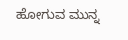ಹೋಗುವ ಮುನ್ನ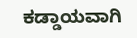ಕಡ್ಡಾಯವಾಗಿ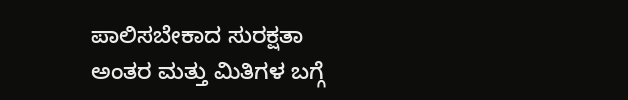ಪಾಲಿಸಬೇಕಾದ ಸುರಕ್ಷತಾ ಅಂತರ ಮತ್ತು ಮಿತಿಗಳ ಬಗ್ಗೆ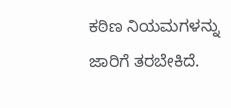ಕಠಿಣ ನಿಯಮಗಳನ್ನು ಜಾರಿಗೆ ತರಬೇಕಿದೆ.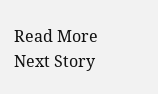Read More
Next Story